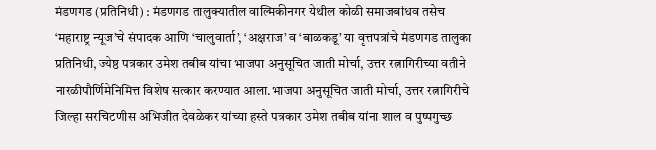मंडणगड (प्रतिनिधी) : मंडणगड तालुक्यातील वाल्मिकीनगर येथील कोळी समाजबांधव तसेच ‘महाराष्ट्र न्यूज’चे संपादक आणि ‘चालुवार्ता’, ‘अक्षराज’ व ‘बाळकडू’ या वृत्तपत्रांचे मंडणगड तालुका प्रतिनिधी, ज्येष्ठ पत्रकार उमेश तबीब यांचा भाजपा अनुसूचित जाती मोर्चा, उत्तर रत्नागिरीच्या वतीने नारळीपौर्णिमेनिमित्त विशेष सत्कार करण्यात आला.भाजपा अनुसूचित जाती मोर्चा, उत्तर रत्नागिरीचे जिल्हा सरचिटणीस अभिजीत देवळेकर यांच्या हस्ते पत्रकार उमेश तबीब यांना शाल व पुष्पगुच्छ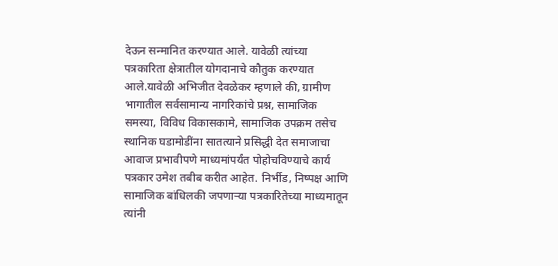देऊन सन्मानित करण्यात आले. यावेळी त्यांच्या पत्रकारिता क्षेत्रातील योगदानाचे कौतुक करण्यात आले.यावेळी अभिजीत देवळेकर म्हणाले की, ग्रामीण भागातील सर्वसामान्य नागरिकांचे प्रश्न, सामाजिक समस्या, विविध विकासकामे, सामाजिक उपक्रम तसेच स्थानिक घडामोडींना सातत्याने प्रसिद्धी देत समाजाचा आवाज प्रभावीपणे माध्यमांपर्यंत पोहोचविण्याचे कार्य पत्रकार उमेश तबीब करीत आहेत. निर्भीड, निष्पक्ष आणि सामाजिक बांधिलकी जपणाऱ्या पत्रकारितेच्या माध्यमातून त्यांनी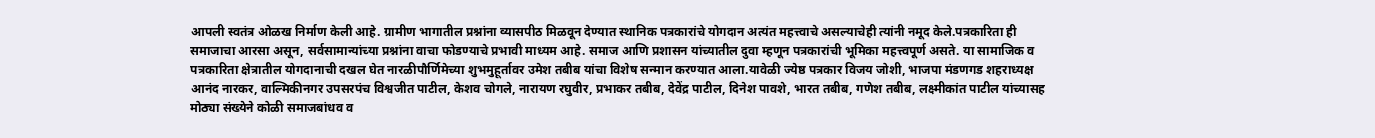आपली स्वतंत्र ओळख निर्माण केली आहे. ग्रामीण भागातील प्रश्नांना व्यासपीठ मिळवून देण्यात स्थानिक पत्रकारांचे योगदान अत्यंत महत्त्वाचे असल्याचेही त्यांनी नमूद केले.पत्रकारिता ही समाजाचा आरसा असून, सर्वसामान्यांच्या प्रश्नांना वाचा फोडण्याचे प्रभावी माध्यम आहे. समाज आणि प्रशासन यांच्यातील दुवा म्हणून पत्रकारांची भूमिका महत्त्वपूर्ण असते. या सामाजिक व पत्रकारिता क्षेत्रातील योगदानाची दखल घेत नारळीपौर्णिमेच्या शुभमुहूर्तावर उमेश तबीब यांचा विशेष सन्मान करण्यात आला.यावेळी ज्येष्ठ पत्रकार विजय जोशी, भाजपा मंडणगड शहराध्यक्ष आनंद नारकर, वाल्मिकीनगर उपसरपंच विश्वजीत पाटील, केशव चोगले, नारायण रघुवीर, प्रभाकर तबीब, देवेंद्र पाटील, दिनेश पावशे, भारत तबीब, गणेश तबीब, लक्ष्मीकांत पाटील यांच्यासह मोठ्या संख्येने कोळी समाजबांधव व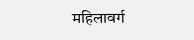महिलावर्ग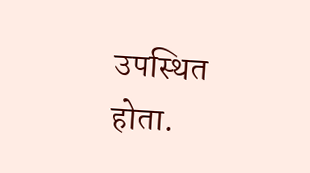उपस्थित होता.